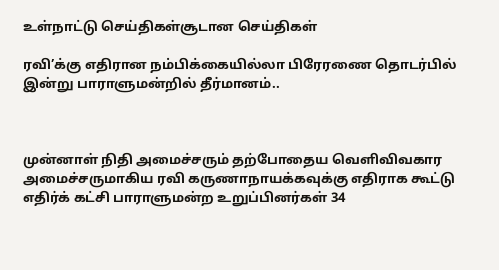உள்நாட்டு செய்திகள்சூடான செய்திகள்

ரவி’க்கு எதிரான நம்பிக்கையில்லா பிரேரணை தொடர்பில் இன்று பாராளுமன்றில் தீர்மானம்..



முன்னாள் நிதி அமைச்சரும் தற்போதைய வெளிவிவகார அமைச்சருமாகிய ரவி கருணாநாயக்கவுக்கு எதிராக கூட்டு எதிர்க் கட்சி பாராளுமன்ற உறுப்பினர்கள் 34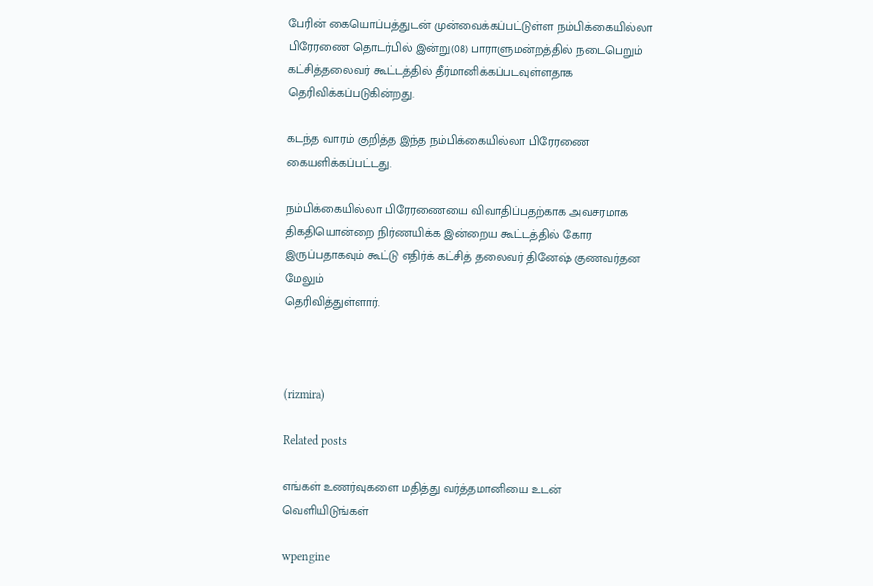பேரின் கையொப்பத்துடன் முன்வைக்கப்பட்டுள்ள நம்பிக்கையில்லா பிரேரணை தொடர்பில் இன்று(08) பாராளுமன்றத்தில் நடைபெறும் கட்சித்தலைவர் கூட்டத்தில் தீர்மானிக்கப்படவுள்ளதாக தெரிவிக்கப்படுகின்றது.

கடந்த வாரம் குறித்த இந்த நம்பிக்கையில்லா பிரேரணை கையளிக்கப்பட்டது.

நம்பிக்கையில்லா பிரேரணையை விவாதிப்பதற்காக அவசரமாக திகதியொன்றை நிர்ணயிக்க இன்றைய கூட்டத்தில் கோர இருப்பதாகவும் கூட்டு எதிர்க் கட்சித் தலைவர் தினேஷ் குணவர்தன மேலும்
தெரிவித்துள்ளார்.



(rizmira)

Related posts

எங்கள் உணர்வுகளை மதித்து வர்த்தமானியை உடன் வெளியிடுங்கள்

wpengine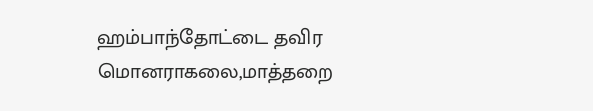ஹம்பாந்தோட்டை தவிர மொனராகலை,மாத்தறை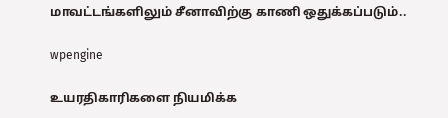மாவட்டங்களிலும் சீனாவிற்கு காணி ஒதுக்கப்படும்..

wpengine

உயரதிகாரிகளை நியமிக்க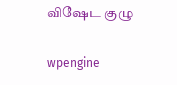விஷேட குழு

wpengine